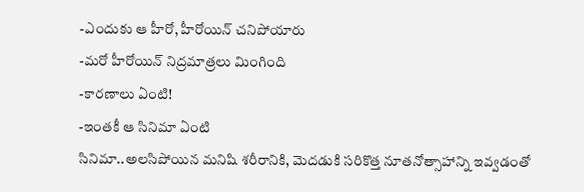-ఎందుకు ఆ హీరో, హీరోయిన్ చనిపోయారు
-మరో హీరోయిన్ నిద్రమాత్రలు మింగింది
-కారణాలు ఏంటి!
-ఇంతకీ ఆ సినిమా ఏంటి
సినిమా..అలసిపోయిన మనిషి శరీరానికి, మెదడుకి సరికొత్త నూతనోత్సాహాన్ని ఇవ్వడంతో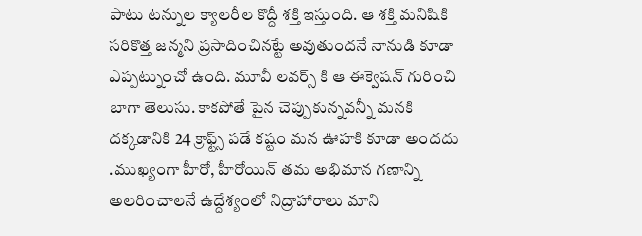పాటు టన్నుల క్యాలరీల కొద్దీ శక్తి ఇస్తుంది. ఆ శక్తి మనిషికి సరికొత్త జన్మని ప్రసాదించినట్టే అవుతుందనే నానుడి కూడా ఎప్పట్నుంచో ఉంది. మూవీ లవర్స్ కి ఆ ఈక్వెషన్ గురించి బాగా తెలుసు. కాకపోతే పైన చెప్పుకున్నవన్నీ మనకి దక్కడానికి 24 క్రాఫ్ట్స్ పడే కష్టం మన ఊహకి కూడా అందదు .ముఖ్యంగా హీరో, హీరోయిన్ తమ అభిమాన గణాన్ని అలరించాలనే ఉద్దేశ్యంలో నిద్రాహారాలు మాని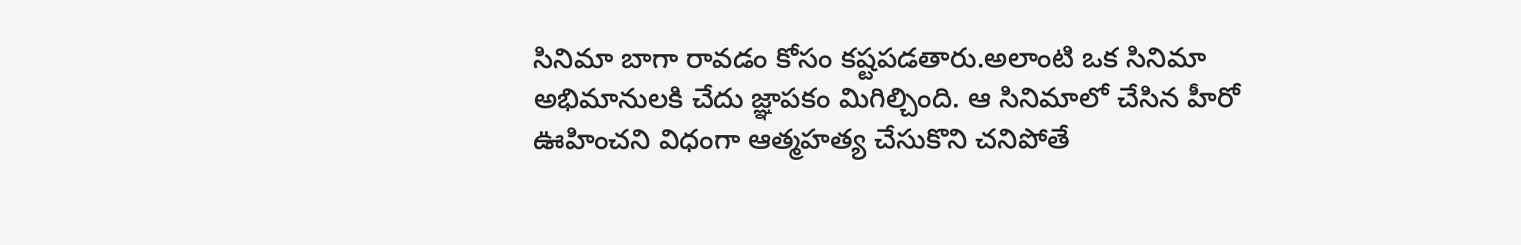సినిమా బాగా రావడం కోసం కష్టపడతారు.అలాంటి ఒక సినిమా అభిమానులకి చేదు జ్ఞాపకం మిగిల్చింది. ఆ సినిమాలో చేసిన హీరో ఊహించని విధంగా ఆత్మహత్య చేసుకొని చనిపోతే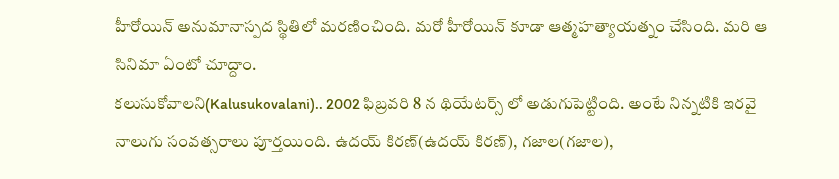హీరోయిన్ అనుమానాస్పద స్థితిలో మరణించింది. మరో హీరోయిన్ కూడా ఆత్మహత్యాయత్నం చేసింది. మరి ఆ సినిమా ఏంటో చూద్దాం.
కలుసుకోవాలని(Kalusukovalani).. 2002 ఫిబ్రవరి 8 న థియేటర్స్ లో అడుగుపెట్టింది. అంటే నిన్నటికి ఇరవై నాలుగు సంవత్సరాలు పూర్తయింది. ఉదయ్ కిరణ్(ఉదయ్ కిరణ్), గజాల(గజాల),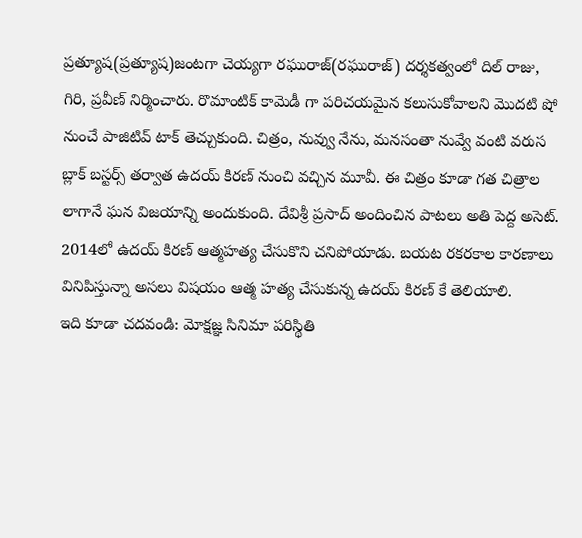ప్రత్యూష(ప్రత్యూష)జంటగా చెయ్యగా రఘురాజ్(రఘురాజ్) దర్శకత్వంలో దిల్ రాజు, గిరి, ప్రవీణ్ నిర్మించారు. రొమాంటిక్ కామెడీ గా పరిచయమైన కలుసుకోవాలని మొదటి షో నుంచే పాజిటివ్ టాక్ తెచ్చుకుంది. చిత్రం, నువ్వు నేను, మనసంతా నువ్వే వంటి వరుస బ్లాక్ బస్టర్స్ తర్వాత ఉదయ్ కిరణ్ నుంచి వచ్చిన మూవీ. ఈ చిత్రం కూడా గత చిత్రాల లాగానే ఘన విజయాన్ని అందుకుంది. దేవిశ్రీ ప్రసాద్ అందించిన పాటలు అతి పెద్ద అసెట్. 2014లో ఉదయ్ కిరణ్ ఆత్మహత్య చేసుకొని చనిపోయాడు. బయట రకరకాల కారణాలు వినిపిస్తున్నా అసలు విషయం ఆత్మ హత్య చేసుకున్న ఉదయ్ కిరణ్ కే తెలియాలి.
ఇది కూడా చదవండి: మోక్షజ్ఞ సినిమా పరిస్థితి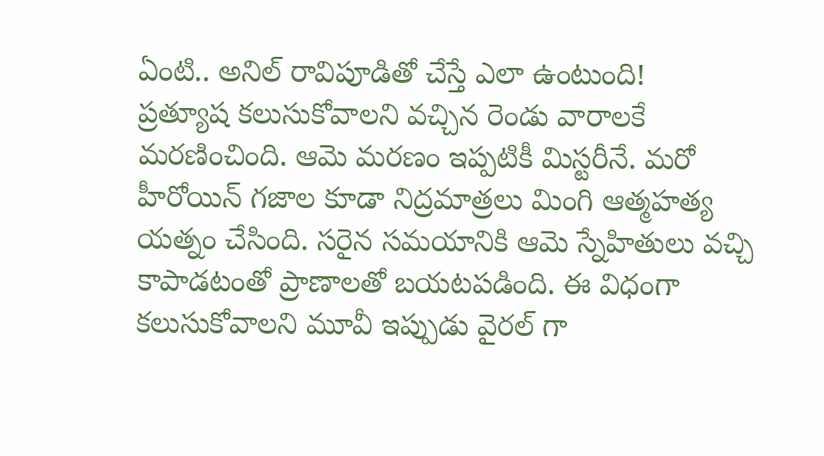ఏంటి.. అనిల్ రావిపూడితో చేస్తే ఎలా ఉంటుంది!
ప్రత్యూష కలుసుకోవాలని వచ్చిన రెండు వారాలకే మరణించింది. ఆమె మరణం ఇప్పటికీ మిస్టరీనే. మరో హీరోయిన్ గజాల కూడా నిద్రమాత్రలు మింగి ఆత్మహత్య యత్నం చేసింది. సరైన సమయానికి ఆమె స్నేహితులు వచ్చి కాపాడటంతో ప్రాణాలతో బయటపడింది. ఈ విధంగా కలుసుకోవాలని మూవీ ఇప్పుడు వైరల్ గా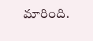మారింది.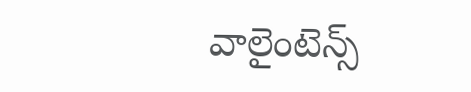వాలైంటెన్స్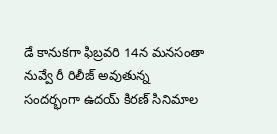డే కానుకగా ఫిబ్రవరి 14న మనసంతా నువ్వే రీ రిలీజ్ అవుతున్న సందర్భంగా ఉదయ్ కిరణ్ సినిమాల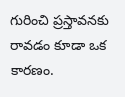గురించి ప్రస్తావనకు రావడం కూడా ఒక కారణం.